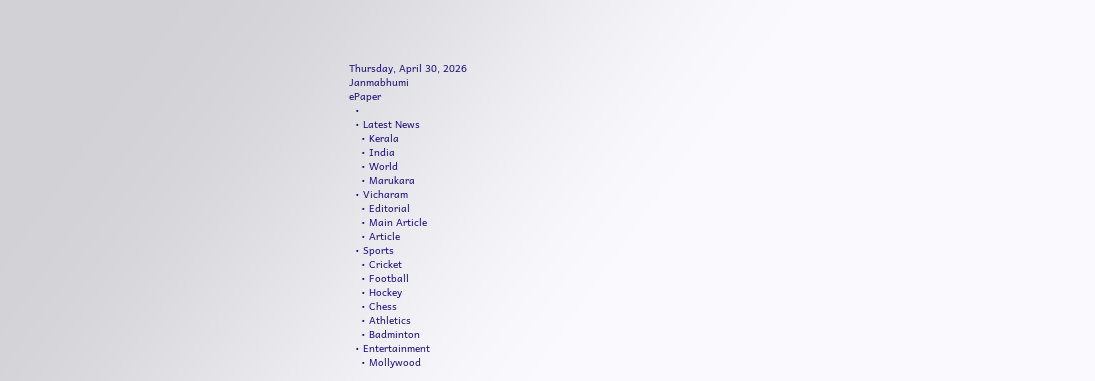Thursday, April 30, 2026
Janmabhumi
ePaper
  •
  • Latest News
    • Kerala
    • India
    • World
    • Marukara
  • Vicharam
    • Editorial
    • Main Article
    • Article
  • Sports
    • Cricket
    • Football
    • Hockey
    • Chess
    • Athletics
    • Badminton
  • Entertainment
    • Mollywood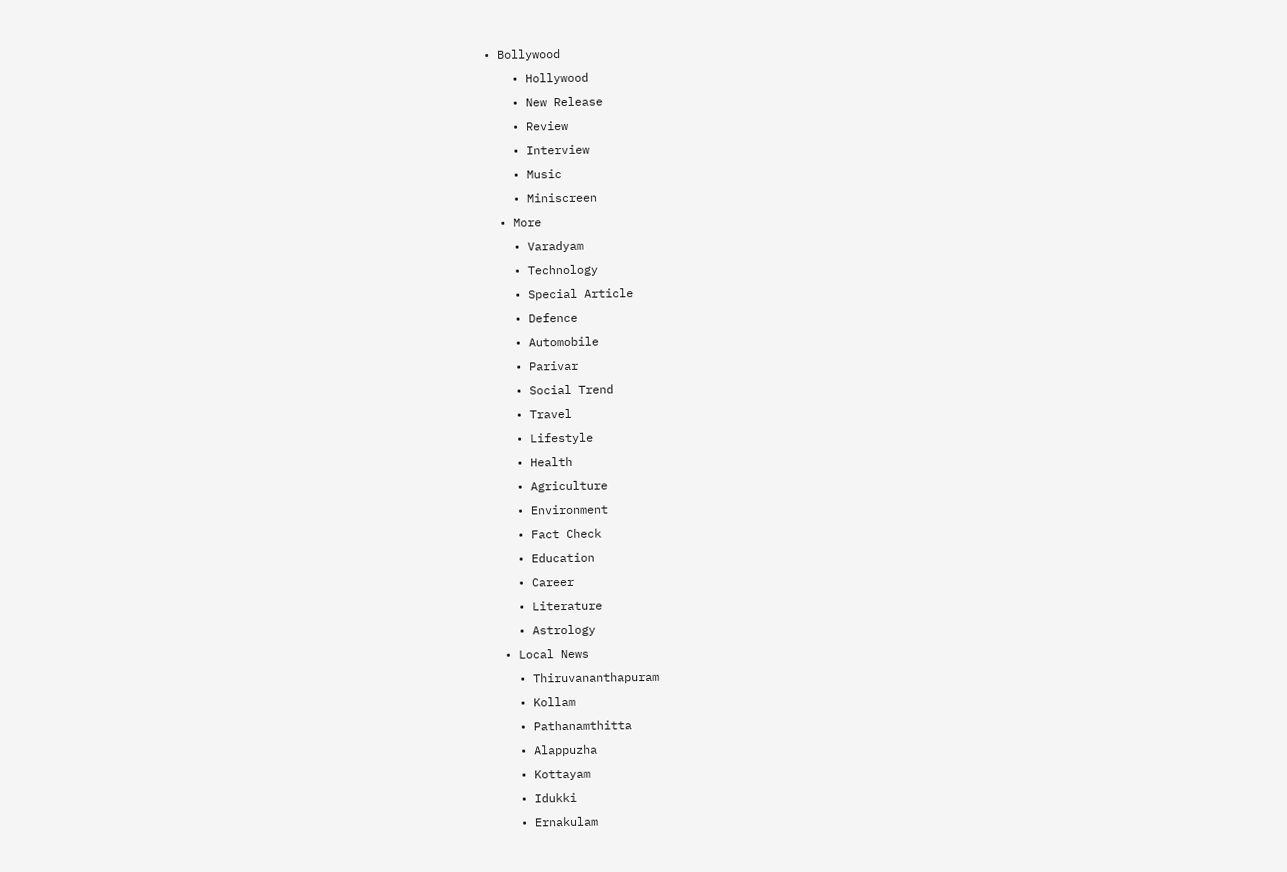• Bollywood
    • Hollywood
    • New Release
    • Review
    • Interview
    • Music
    • Miniscreen
  • More
    • Varadyam
    • Technology
    • Special Article
    • Defence
    • Automobile
    • Parivar
    • Social Trend
    • Travel
    • Lifestyle
    • Health
    • Agriculture
    • Environment
    • Fact Check
    • Education
    • Career
    • Literature
    • Astrology
  • Local News
    • Thiruvananthapuram
    • Kollam
    • Pathanamthitta
    • Alappuzha
    • Kottayam
    • Idukki
    • Ernakulam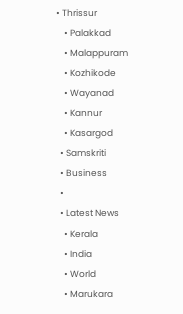• Thrissur
    • Palakkad
    • Malappuram
    • Kozhikode
    • Wayanad
    • Kannur
    • Kasargod
  • Samskriti
  • Business
  •
  • Latest News
    • Kerala
    • India
    • World
    • Marukara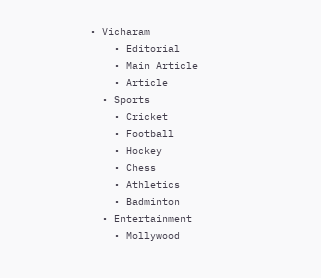• Vicharam
    • Editorial
    • Main Article
    • Article
  • Sports
    • Cricket
    • Football
    • Hockey
    • Chess
    • Athletics
    • Badminton
  • Entertainment
    • Mollywood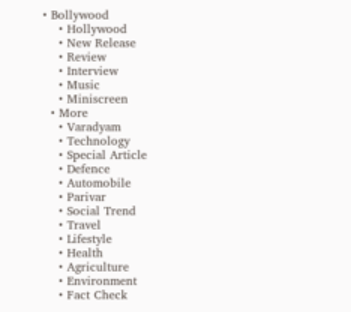• Bollywood
    • Hollywood
    • New Release
    • Review
    • Interview
    • Music
    • Miniscreen
  • More
    • Varadyam
    • Technology
    • Special Article
    • Defence
    • Automobile
    • Parivar
    • Social Trend
    • Travel
    • Lifestyle
    • Health
    • Agriculture
    • Environment
    • Fact Check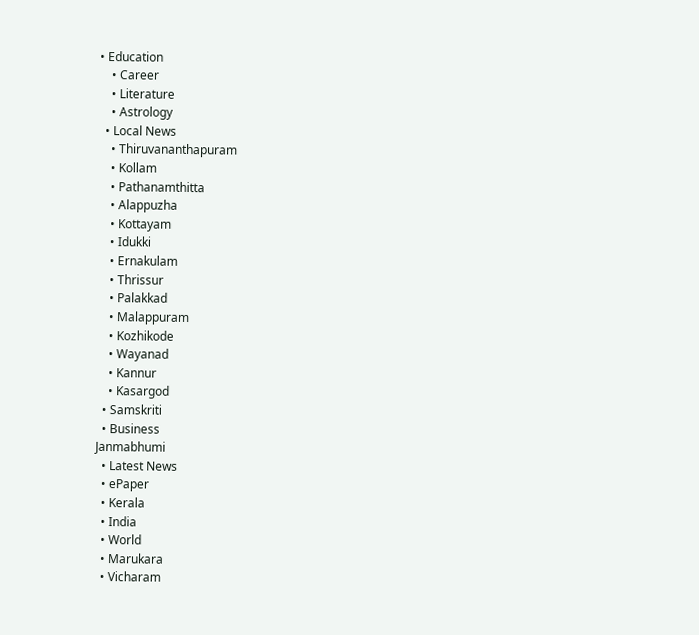• Education
    • Career
    • Literature
    • Astrology
  • Local News
    • Thiruvananthapuram
    • Kollam
    • Pathanamthitta
    • Alappuzha
    • Kottayam
    • Idukki
    • Ernakulam
    • Thrissur
    • Palakkad
    • Malappuram
    • Kozhikode
    • Wayanad
    • Kannur
    • Kasargod
  • Samskriti
  • Business
Janmabhumi
  • Latest News
  • ePaper
  • Kerala
  • India
  • World
  • Marukara
  • Vicharam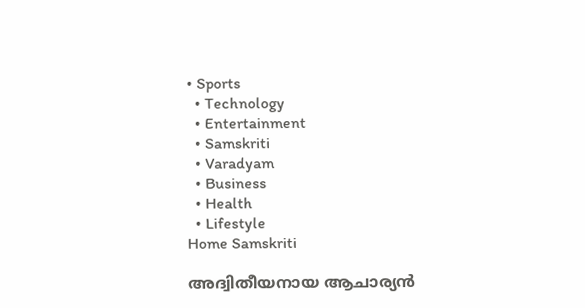• Sports
  • Technology
  • Entertainment
  • Samskriti
  • Varadyam
  • Business
  • Health
  • Lifestyle
Home Samskriti

അദ്വിതീയനായ ആചാര്യന്‍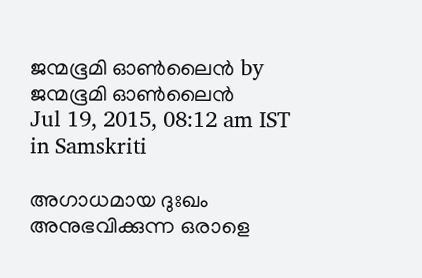ജന്മഭൂമി ഓണ്‍ലൈന്‍ by ജന്മഭൂമി ഓണ്‍ലൈന്‍
Jul 19, 2015, 08:12 am IST
in Samskriti

അഗാധമായ ദുഃഖം അനുഭവിക്കുന്ന ഒരാളെ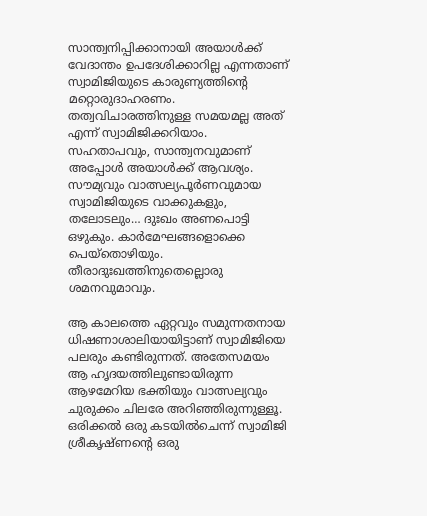സാന്ത്വനിപ്പിക്കാനായി അയാള്‍ക്ക് വേദാന്തം ഉപദേശിക്കാറില്ല എന്നതാണ് സ്വാമിജിയുടെ കാരുണ്യത്തിന്റെ മറ്റൊരുദാഹരണം. തത്വവിചാരത്തിനുള്ള സമയമല്ല അത് എന്ന് സ്വാമിജിക്കറിയാം. സഹതാപവും, സാന്ത്വനവുമാണ് അപ്പോള്‍ അയാള്‍ക്ക് ആവശ്യം. സൗമ്യവും വാത്സല്യപൂര്‍ണവുമായ സ്വാമിജിയുടെ വാക്കുകളും, തലോടലും… ദുഃഖം അണപൊട്ടി ഒഴുകും. കാര്‍മേഘങ്ങളൊക്കെ പെയ്‌തൊഴിയും. തീരാദുഃഖത്തിനുതെല്ലൊരു ശമനവുമാവും.

ആ കാലത്തെ ഏറ്റവും സമുന്നതനായ ധിഷണാശാലിയായിട്ടാണ് സ്വാമിജിയെ പലരും കണ്ടിരുന്നത്. അതേസമയം ആ ഹൃദയത്തിലുണ്ടായിരുന്ന ആഴമേറിയ ഭക്തിയും വാത്സല്യവും ചുരുക്കം ചിലരേ അറിഞ്ഞിരുന്നുള്ളൂ. ഒരിക്കല്‍ ഒരു കടയില്‍ചെന്ന് സ്വാമിജി ശ്രീകൃഷ്ണന്റെ ഒരു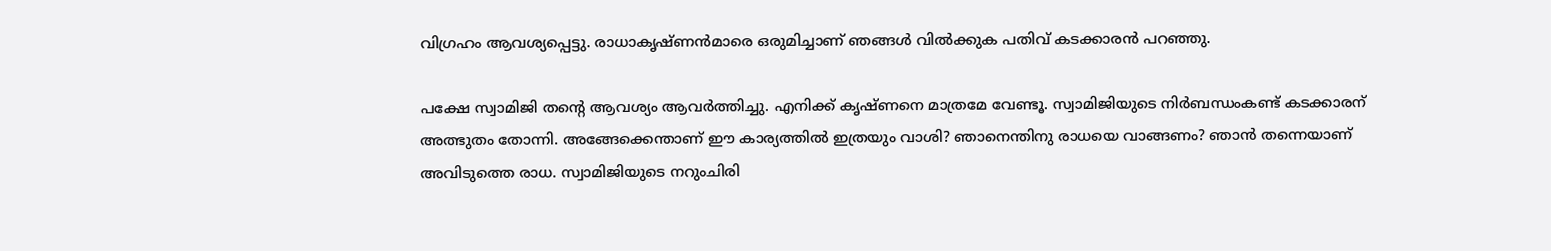വിഗ്രഹം ആവശ്യപ്പെട്ടു. രാധാകൃഷ്ണന്‍മാരെ ഒരുമിച്ചാണ് ഞങ്ങള്‍ വില്‍ക്കുക പതിവ് കടക്കാരന്‍ പറഞ്ഞു.

പക്ഷേ സ്വാമിജി തന്റെ ആവശ്യം ആവര്‍ത്തിച്ചു. എനിക്ക് കൃഷ്ണനെ മാത്രമേ വേണ്ടൂ. സ്വാമിജിയുടെ നിര്‍ബന്ധംകണ്ട് കടക്കാരന് അത്ഭുതം തോന്നി. അങ്ങേക്കെന്താണ് ഈ കാര്യത്തില്‍ ഇത്രയും വാശി? ഞാനെന്തിനു രാധയെ വാങ്ങണം? ഞാന്‍ തന്നെയാണ് അവിടുത്തെ രാധ. സ്വാമിജിയുടെ നറുംചിരി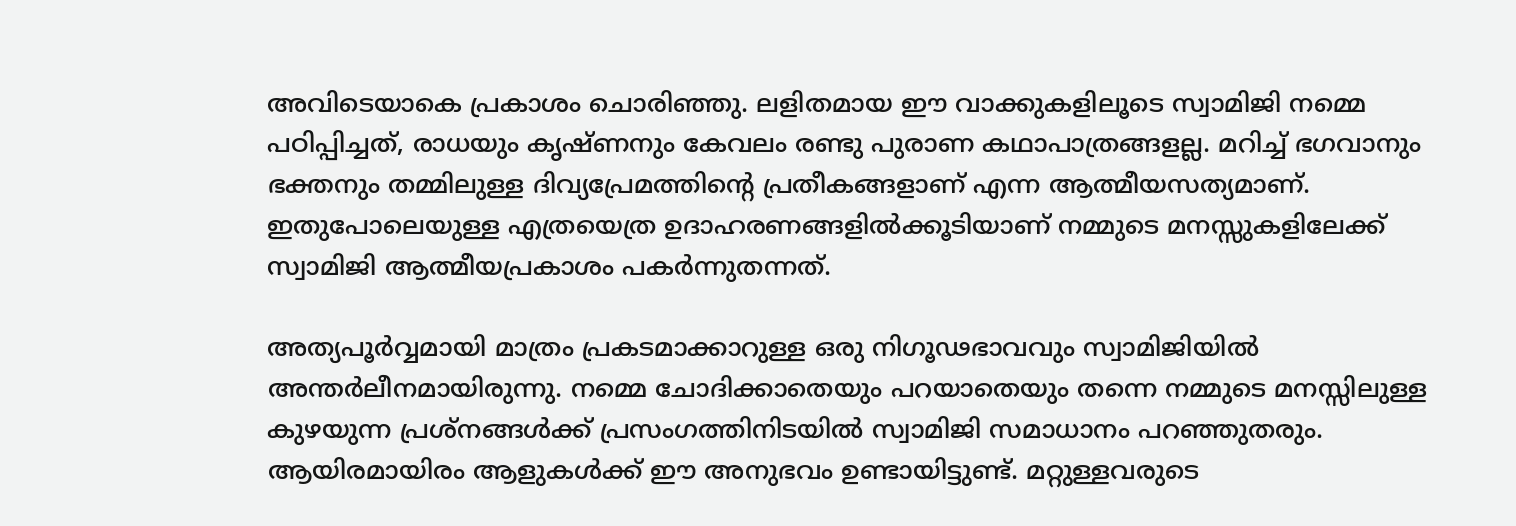അവിടെയാകെ പ്രകാശം ചൊരിഞ്ഞു. ലളിതമായ ഈ വാക്കുകളിലൂടെ സ്വാമിജി നമ്മെ പഠിപ്പിച്ചത്, രാധയും കൃഷ്ണനും കേവലം രണ്ടു പുരാണ കഥാപാത്രങ്ങളല്ല. മറിച്ച് ഭഗവാനും ഭക്തനും തമ്മിലുള്ള ദിവ്യപ്രേമത്തിന്റെ പ്രതീകങ്ങളാണ് എന്ന ആത്മീയസത്യമാണ്. ഇതുപോലെയുള്ള എത്രയെത്ര ഉദാഹരണങ്ങളില്‍ക്കൂടിയാണ് നമ്മുടെ മനസ്സുകളിലേക്ക് സ്വാമിജി ആത്മീയപ്രകാശം പകര്‍ന്നുതന്നത്.

അത്യപൂര്‍വ്വമായി മാത്രം പ്രകടമാക്കാറുള്ള ഒരു നിഗൂഢഭാവവും സ്വാമിജിയില്‍ അന്തര്‍ലീനമായിരുന്നു. നമ്മെ ചോദിക്കാതെയും പറയാതെയും തന്നെ നമ്മുടെ മനസ്സിലുള്ള കുഴയുന്ന പ്രശ്‌നങ്ങള്‍ക്ക് പ്രസംഗത്തിനിടയില്‍ സ്വാമിജി സമാധാനം പറഞ്ഞുതരും. ആയിരമായിരം ആളുകള്‍ക്ക് ഈ അനുഭവം ഉണ്ടായിട്ടുണ്ട്. മറ്റുള്ളവരുടെ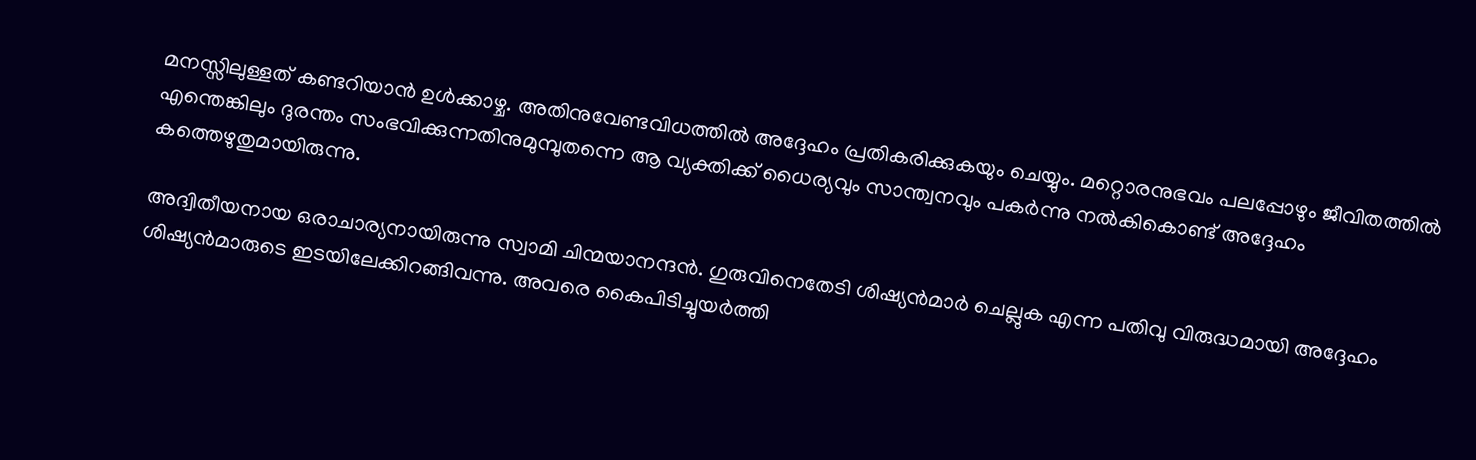മനസ്സിലുള്ളത് കണ്ടറിയാന്‍ ഉള്‍ക്കാഴ്ച. അതിനുവേണ്ടവിധത്തില്‍ അദ്ദേഹം പ്രതികരിക്കുകയും ചെയ്യും. മറ്റൊരനുഭവം പലപ്പോഴും ജീവിതത്തില്‍ എന്തെങ്കിലും ദുരന്തം സംഭവിക്കുന്നതിനുമുമ്പുതന്നെ ആ വ്യക്തിക്ക് ധൈര്യവും സാന്ത്വനവും പകര്‍ന്നു നല്‍കികൊണ്ട് അദ്ദേഹം കത്തെഴുതുമായിരുന്നു.

അദ്വിതീയനായ ഒരാചാര്യനായിരുന്നു സ്വാമി ചിന്മയാനന്ദന്‍. ഗുരുവിനെതേടി ശിഷ്യന്‍മാര്‍ ചെല്ലുക എന്ന പതിവു വിരുദ്ധമായി അദ്ദേഹം ശിഷ്യന്‍മാരുടെ ഇടയിലേക്കിറങ്ങിവന്നു. അവരെ കൈപിടിച്ചുയര്‍ത്തി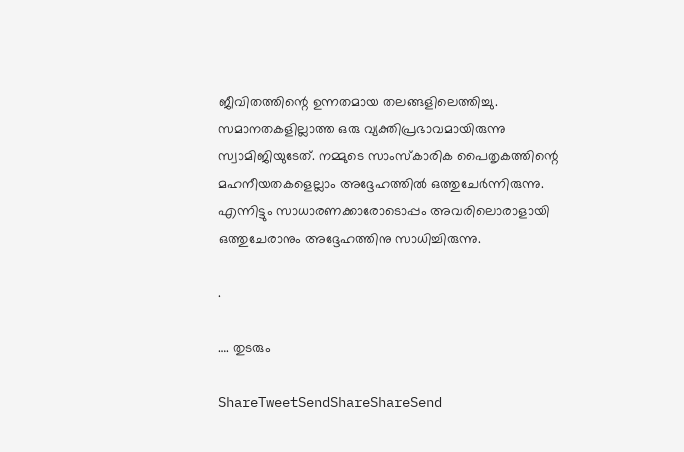ജീവിതത്തിന്റെ ഉന്നതമായ തലങ്ങളിലെത്തിച്ചു. സമാനതകളില്ലാത്ത ഒരു വ്യക്തിപ്രഭാവമായിരുന്നു സ്വാമിജിയുടേത്. നമ്മുടെ സാംസ്‌കാരിക പൈതൃകത്തിന്റെ മഹനീയതകളെല്ലാം അദ്ദേഹത്തില്‍ ഒത്തുചേര്‍ന്നിരുന്നു. എന്നിട്ടും സാധാരണക്കാരോടൊപ്പം അവരിലൊരാളായി ഒത്തുചേരാനും അദ്ദേഹത്തിനു സാധിച്ചിരുന്നു.

.

…. തുടരും

ShareTweetSendShareShareSend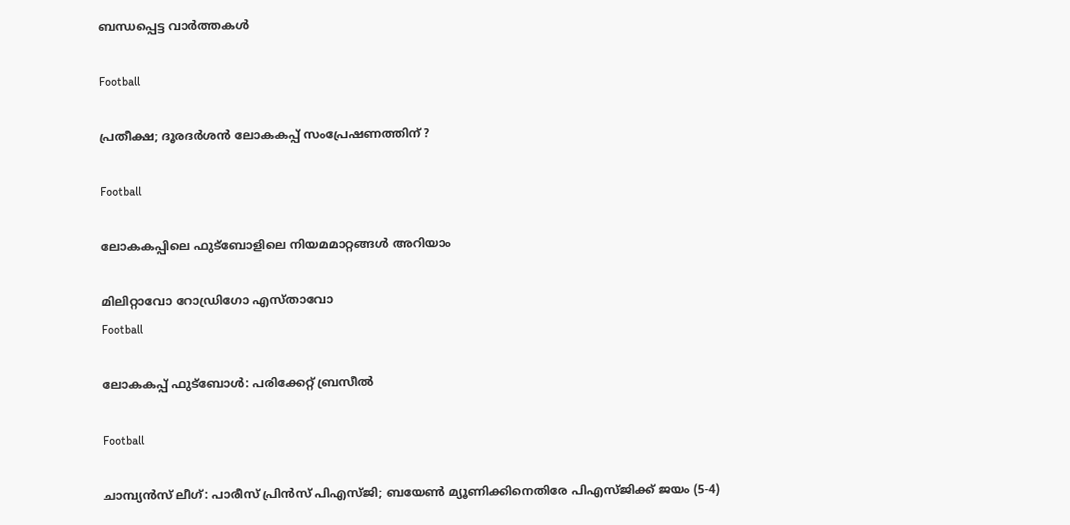ബന്ധപ്പെട്ട വാര്‍ത്തകള്‍

Football

പ്രതീക്ഷ; ദൂരദര്‍ശന്‍ ലോകകപ്പ് സംപ്രേഷണത്തിന് ?

Football

ലോകകപ്പിലെ ഫുട്‌ബോളിലെ നിയമമാറ്റങ്ങള്‍ അറിയാം

മിലിറ്റാവോ റോഡ്രിഗോ എസ്താവോ
Football

ലോകകപ്പ് ഫുട്‌ബോള്‍: പരിക്കേറ്റ് ബ്രസീല്‍

Football

ചാമ്പ്യന്‍സ് ലീഗ്: പാരീസ് പ്രിന്‍സ് പിഎസ്ജി; ബയേണ്‍ മ്യൂണിക്കിനെതിരേ പിഎസ്ജിക്ക് ജയം (5-4)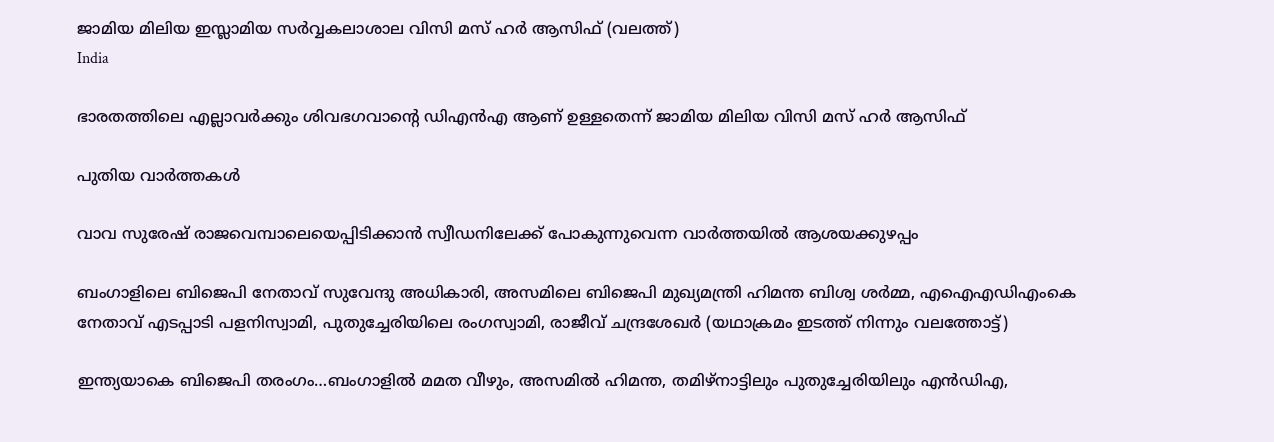ജാമിയ മിലിയ ഇസ്ലാമിയ സര്‍വ്വകലാശാല വിസി മസ് ഹര്‍ ആസിഫ് (വലത്ത്)
India

ഭാരതത്തിലെ എല്ലാവര്‍ക്കും ശിവഭഗവാന്റെ ഡിഎന്‍എ ആണ് ഉള്ളതെന്ന് ജാമിയ മിലിയ വിസി മസ് ഹര്‍ ആസിഫ്

പുതിയ വാര്‍ത്തകള്‍

വാവ സുരേഷ് രാജവെമ്പാലെയെപ്പിടിക്കാന്‍ സ്വീഡനിലേക്ക് പോകുന്നുവെന്ന വാര്‍ത്തയില്‍ ആശയക്കുഴപ്പം

ബംഗാളിലെ ബിജെപി നേതാവ് സുവേന്ദു അധികാരി, അസമിലെ ബിജെപി മുഖ്യമന്ത്രി ഹിമന്ത ബിശ്വ ശര്‍മ്മ, എഐഎഡിഎംകെ നേതാവ് എടപ്പാടി പളനിസ്വാമി, പുതുച്ചേരിയിലെ രംഗസ്വാമി, രാജീവ് ചന്ദ്രശേഖര്‍ (യഥാക്രമം ഇടത്ത് നിന്നും വലത്തോട്ട്)

ഇന്ത്യയാകെ ബിജെപി തരംഗം…ബംഗാളില്‍ മമത വീഴും, അസമില്‍ ഹിമന്ത, തമിഴ്നാട്ടിലും പുതുച്ചേരിയിലും എന്‍ഡിഎ,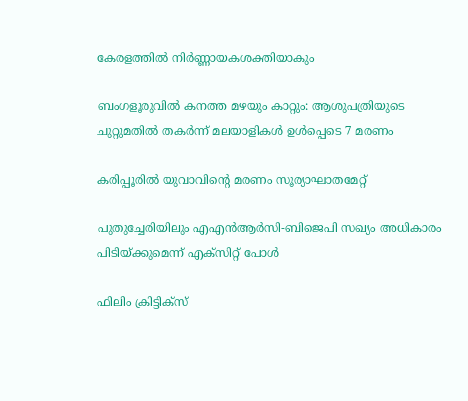കേരളത്തില്‍ നിര്‍ണ്ണായകശക്തിയാകും

ബംഗളൂരുവില്‍ കനത്ത മഴയും കാറ്റും: ആശുപത്രിയുടെ ചുറ്റുമതില്‍ തകര്‍ന്ന് മലയാളികള്‍ ഉള്‍പ്പെടെ 7 മരണം

കരിപ്പൂരില്‍ യുവാവിന്റെ മരണം സൂര്യാഘാതമേറ്റ്

പുതുച്ചേരിയിലും എഎന്‍ആര്‍സി-ബിജെപി സഖ്യം അധികാരം പിടിയ്‌ക്കുമെന്ന് എക്സിറ്റ് പോള്‍

ഫിലിം ക്രിട്ടിക്സ്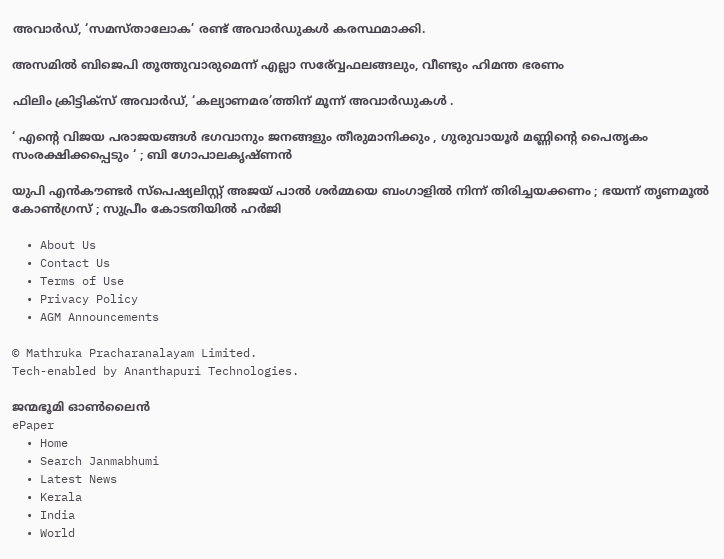അവാർഡ്, ‘സമസ്താലോക’ രണ്ട് അവാർഡുകൾ കരസ്ഥമാക്കി.

അസമില്‍ ബിജെപി തൂത്തുവാരുമെന്ന് എല്ലാ സര‍്വ്വേഫലങ്ങലും, വീണ്ടും ഹിമന്ത ഭരണം

ഫിലിം ക്രിട്ടിക്സ് അവാർഡ്, ‘കല്യാണമര’ത്തിന് മൂന്ന് അവാർഡുകൾ .

‘ എന്റെ വിജയ പരാജയങ്ങൾ ഭഗവാനും ജനങ്ങളും തീരുമാനിക്കും , ഗുരുവായൂർ മണ്ണിന്റെ പൈതൃകം സംരക്ഷിക്കപ്പെടും ‘ ; ബി ഗോപാലകൃഷ്ണൻ

യുപി എൻകൗണ്ടർ സ്പെഷ്യലിസ്റ്റ് അജയ് പാൽ ശർമ്മയെ ബംഗാളിൽ നിന്ന് തിരിച്ചയക്കണം ; ഭയന്ന് തൃണമൂൽ കോൺഗ്രസ് ; സുപ്രീം കോടതിയിൽ ഹർജി

  • About Us
  • Contact Us
  • Terms of Use
  • Privacy Policy
  • AGM Announcements

© Mathruka Pracharanalayam Limited.
Tech-enabled by Ananthapuri Technologies.

ജന്മഭൂമി ഓണ്‍ലൈന്‍
ePaper
  • Home
  • Search Janmabhumi
  • Latest News
  • Kerala
  • India
  • World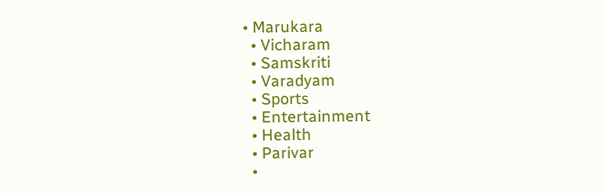• Marukara
  • Vicharam
  • Samskriti
  • Varadyam
  • Sports
  • Entertainment
  • Health
  • Parivar
  •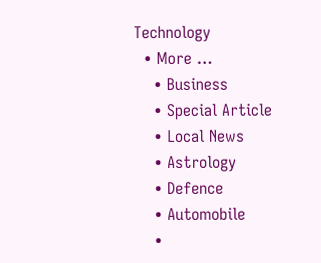Technology
  • More …
    • Business
    • Special Article
    • Local News
    • Astrology
    • Defence
    • Automobile
    •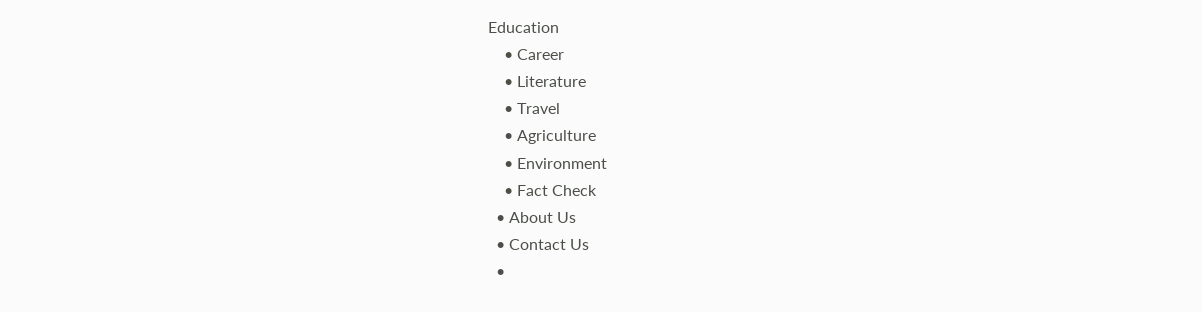Education
    • Career
    • Literature
    • Travel
    • Agriculture
    • Environment
    • Fact Check
  • About Us
  • Contact Us
  •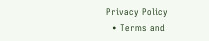Privacy Policy
  • Terms and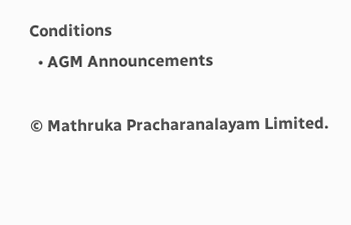Conditions
  • AGM Announcements

© Mathruka Pracharanalayam Limited.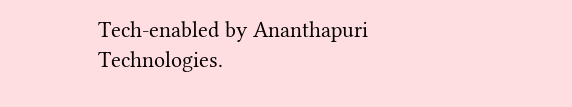Tech-enabled by Ananthapuri Technologies.